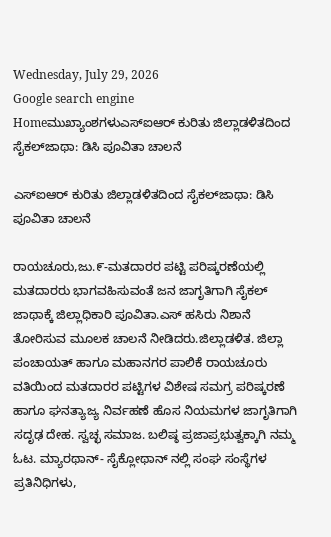Wednesday, July 29, 2026
Google search engine
Homeಮುಖ್ಯಾಂಶಗಳುಎಸ್ಐಆರ್ ಕುರಿತು ಜಿಲ್ಲಾಡಳಿತದಿಂದ ಸೈಕಲ್‌ಜಾಥಾ: ಡಿಸಿ ಪೂವಿತಾ ಚಾಲನೆ

ಎಸ್ಐಆರ್ ಕುರಿತು ಜಿಲ್ಲಾಡಳಿತದಿಂದ ಸೈಕಲ್‌ಜಾಥಾ: ಡಿಸಿ ಪೂವಿತಾ ಚಾಲನೆ

ರಾಯಚೂರು,ಜು.೯-ಮತದಾರರ ಪಟ್ಟಿ ಪರಿಷ್ಕರಣೆಯಲ್ಲಿ ಮತದಾರರು ಭಾಗವಹಿಸುವಂತೆ ಜನ ಜಾಗೃತಿಗಾಗಿ ಸೈಕಲ್ ಜಾಥಾಕ್ಕೆ ಜಿಲ್ಲಾಧಿಕಾರಿ ಪೂವಿತಾ‌.ಎಸ್ ಹಸಿರು ನಿಶಾನೆ ತೋರಿಸುವ ಮೂಲಕ ಚಾಲನೆ ನೀಡಿದರು.ಜಿಲ್ಲಾಡಳಿತ. ಜಿಲ್ಲಾ ಪಂಚಾಯತ್ ಹಾಗೂ ಮಹಾನಗರ ಪಾಲಿಕೆ ರಾಯಚೂರು ವತಿಯಿಂದ ಮತದಾರರ ಪಟ್ಟಿಗಳ ವಿಶೇಷ ಸಮಗ್ರ ಪರಿಷ್ಕರಣೆ ಹಾಗೂ ಘನತ್ಯಾಜ್ಯ ನಿರ್ವಹಣೆ ಹೊಸ ನಿಯಮಗಳ ಜಾಗೃತಿಗಾಗಿ ಸದೃಢ ದೇಹ. ಸ್ವಚ್ಛ ಸಮಾಜ. ಬಲಿಷ್ಠ ಪ್ರಜಾಪ್ರಭುತ್ವಕ್ಕಾಗಿ ನಮ್ಮ ಓಟ. ಮ್ಯಾರಥಾನ್- ಸೈಕ್ಲೋಥಾನ್ ನಲ್ಲಿ ಸಂಘ ಸಂಸ್ಥೆಗಳ ಪ್ರತಿನಿಧಿಗಳು,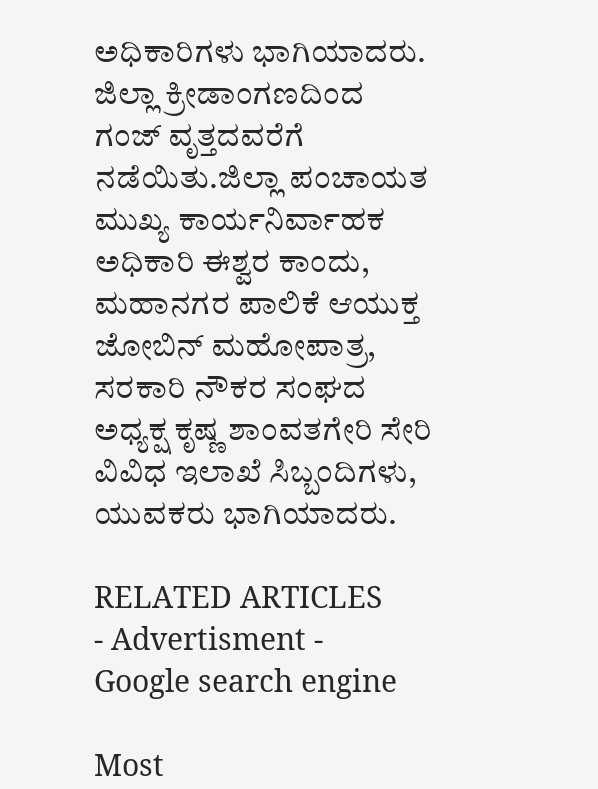ಅಧಿಕಾರಿಗಳು ಭಾಗಿಯಾದರು. ಜಿಲ್ಲಾ ಕ್ರೀಡಾಂಗಣದಿಂದ ಗಂಜ್ ವೃತ್ತದವರೆಗೆ ನಡೆಯಿತು.ಜಿಲ್ಲಾ ಪಂಚಾಯತ ಮುಖ್ಯ ಕಾರ್ಯನಿರ್ವಾಹಕ ಅಧಿಕಾರಿ ಈಶ್ವರ ಕಾಂದು, ಮಹಾನಗರ ಪಾಲಿಕೆ ಆಯುಕ್ತ ಜೋಬಿನ್ ಮಹೋಪಾತ್ರ, ಸರಕಾರಿ ನೌಕರ ಸಂಘದ ಅಧ್ಯಕ್ಷ ಕೃಷ್ಣ ಶಾಂವತಗೇರಿ ಸೇರಿ ವಿವಿಧ ಇಲಾಖೆ ಸಿಬ್ಬಂದಿಗಳು, ಯುವಕರು ಭಾಗಿಯಾದರು.

RELATED ARTICLES
- Advertisment -
Google search engine

Most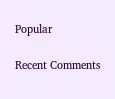Popular

Recent Comments